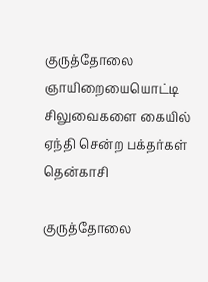குருத்தோலை ஞாயிறையையொட்டி சிலுவைகளை கையில் ஏந்தி சென்ற பக்தர்கள்
தென்காசி

குருத்தோலை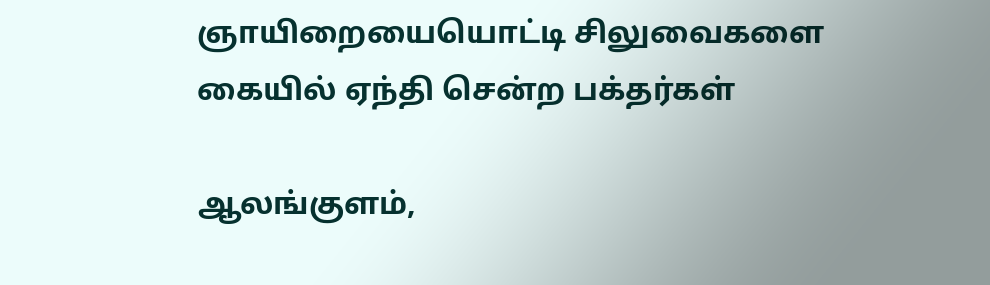ஞாயிறையையொட்டி சிலுவைகளை கையில் ஏந்தி சென்ற பக்தர்கள்

ஆலங்குளம்,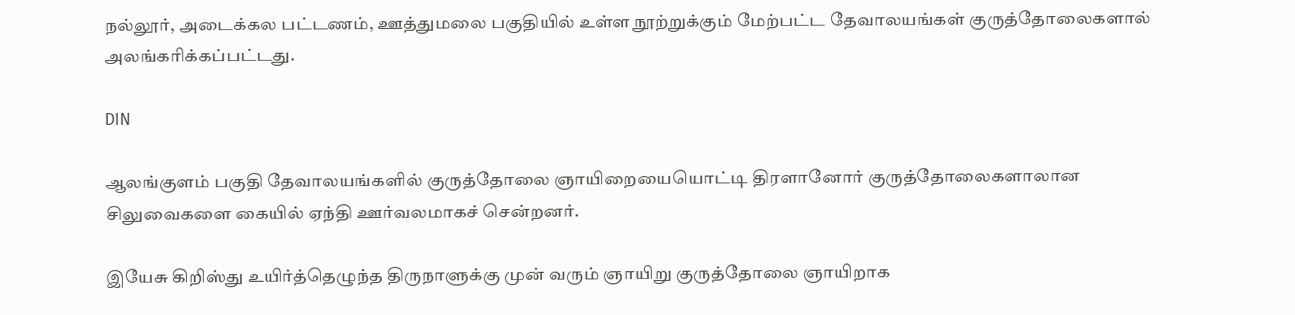நல்லூர், அடைக்கல பட்டணம், ஊத்துமலை பகுதியில் உள்ள நூற்றுக்கும் மேற்பட்ட தேவாலயங்கள் குருத்தோலைகளால் அலங்கரிக்கப்பட்டது.

DIN

ஆலங்குளம் பகுதி தேவாலயங்களில் குருத்தோலை ஞாயிறையையொட்டி திரளானோர் குருத்தோலைகளாலான சிலுவைகளை கையில் ஏந்தி ஊர்வலமாகச் சென்றனர்.

இயேசு கிறிஸ்து உயிர்த்தெழுந்த திருநாளுக்கு முன் வரும் ஞாயிறு குருத்தோலை ஞாயிறாக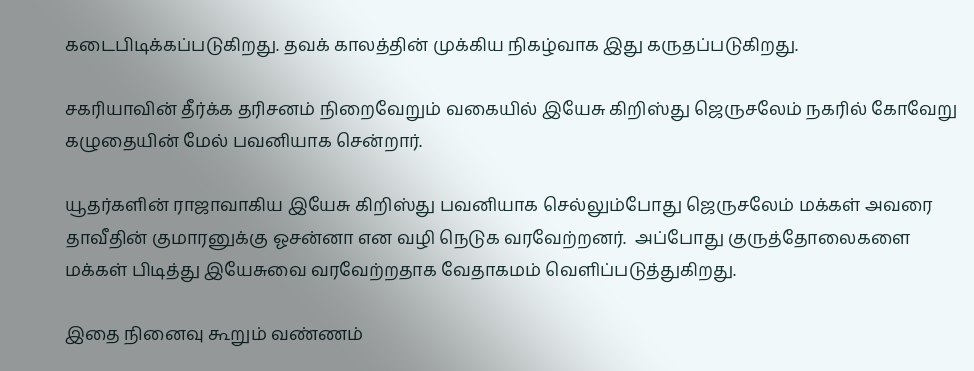கடைபிடிக்கப்படுகிறது. தவக் காலத்தின் முக்கிய நிகழ்வாக இது கருதப்படுகிறது.

சகரியாவின் தீர்க்க தரிசனம் நிறைவேறும் வகையில் இயேசு கிறிஸ்து ஜெருசலேம் நகரில் கோவேறு கழுதையின் மேல் பவனியாக சென்றார்.

யூதர்களின் ராஜாவாகிய இயேசு கிறிஸ்து பவனியாக செல்லும்போது ஜெருசலேம் மக்கள் அவரை தாவீதின் குமாரனுக்கு ஓசன்னா என வழி நெடுக வரவேற்றனர்.  அப்போது குருத்தோலைகளை மக்கள் பிடித்து இயேசுவை வரவேற்றதாக வேதாகமம் வெளிப்படுத்துகிறது.

இதை நினைவு கூறும் வண்ணம்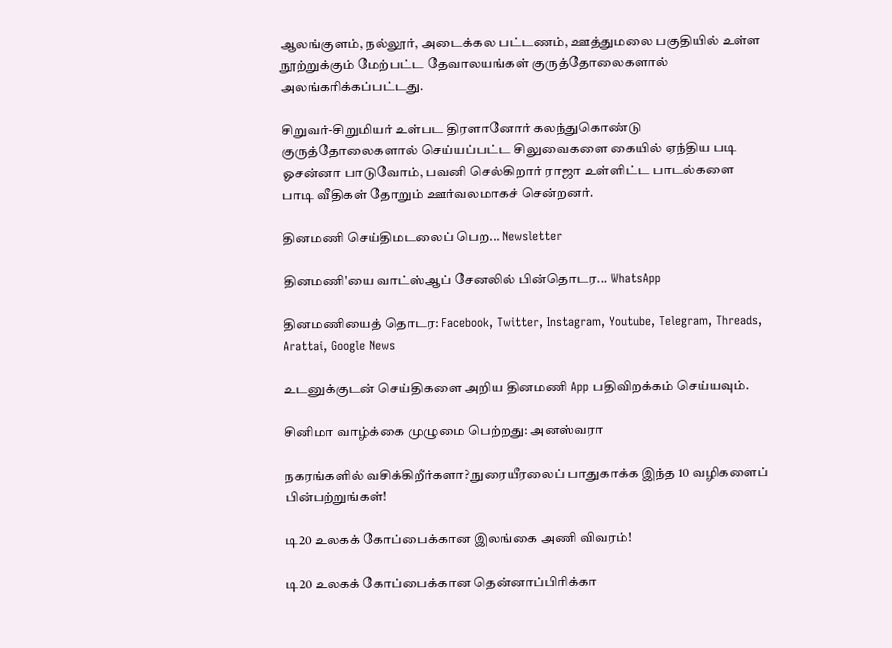ஆலங்குளம், நல்லூர், அடைக்கல பட்டணம், ஊத்துமலை பகுதியில் உள்ள நூற்றுக்கும் மேற்பட்ட தேவாலயங்கள் குருத்தோலைகளால் அலங்கரிக்கப்பட்டது.

சிறுவர்-சிறுமியர் உள்பட திரளானோர் கலந்துகொண்டு குருத்தோலைகளால் செய்யப்பட்ட சிலுவைகளை கையில் ஏந்திய படி ஓசன்னா பாடுவோம், பவனி செல்கிறார் ராஜா உள்ளிட்ட பாடல்களை பாடி வீதிகள் தோறும் ஊர்வலமாகச் சென்றனர்.

தினமணி செய்திமடலைப் பெற... Newsletter

தினமணி'யை வாட்ஸ்ஆப் சேனலில் பின்தொடர... WhatsApp

தினமணியைத் தொடர: Facebook, Twitter, Instagram, Youtube, Telegram, Threads, Arattai, Google News

உடனுக்குடன் செய்திகளை அறிய தினமணி App பதிவிறக்கம் செய்யவும்.

சினிமா வாழ்க்கை முழுமை பெற்றது: அனஸ்வரா

நகரங்களில் வசிக்கிறீர்களா? நுரையீரலைப் பாதுகாக்க இந்த 10 வழிகளைப் பின்பற்றுங்கள்!

டி20 உலகக் கோப்பைக்கான இலங்கை அணி விவரம்!

டி20 உலகக் கோப்பைக்கான தென்னாப்பிரிக்கா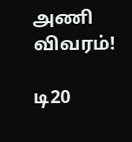அணி விவரம்!

டி20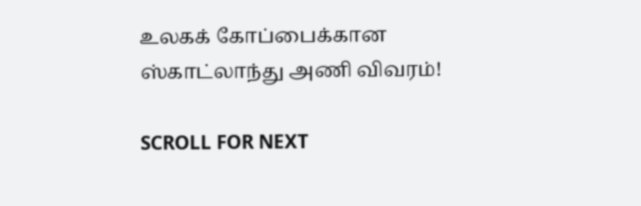உலகக் கோப்பைக்கான ஸ்காட்லாந்து அணி விவரம்!

SCROLL FOR NEXT